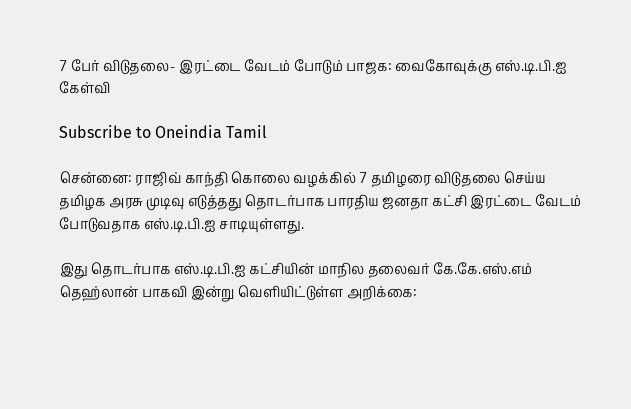7 பேர் விடுதலை- இரட்டை வேடம் போடும் பாஜக: வைகோவுக்கு எஸ்.டி.பி.ஐ கேள்வி

Subscribe to Oneindia Tamil

சென்னை: ராஜிவ் காந்தி கொலை வழக்கில் 7 தமிழரை விடுதலை செய்ய தமிழக அரசு முடிவு எடுத்தது தொடர்பாக பாரதிய ஜனதா கட்சி இரட்டை வேடம் போடுவதாக எஸ்.டி.பி.ஐ சாடியுள்ளது.

இது தொடர்பாக எஸ்.டி.பி.ஐ கட்சியின் மாநில தலைவர் கே.கே.எஸ்.எம் தெஹ்லான் பாகவி இன்று வெளியிட்டுள்ள அறிக்கை: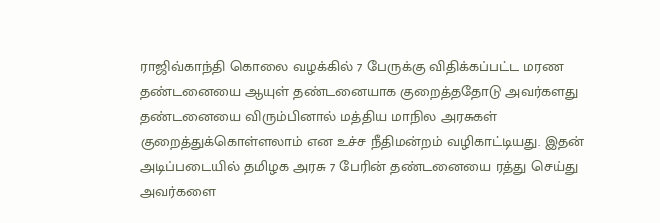ராஜிவ்காந்தி கொலை வழக்கில் 7 பேருக்கு விதிக்கப்பட்ட மரண தண்டனையை ஆயுள் தண்டனையாக குறைத்ததோடு அவர்களது தண்டனையை விரும்பினால் மத்திய மாநில அரசுகள் குறைத்துக்கொள்ளலாம் என உச்ச நீதிமன்றம் வழிகாட்டியது. இதன் அடிப்படையில் தமிழக அரசு 7 பேரின் தண்டனையை ரத்து செய்து அவர்களை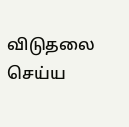விடுதலை செய்ய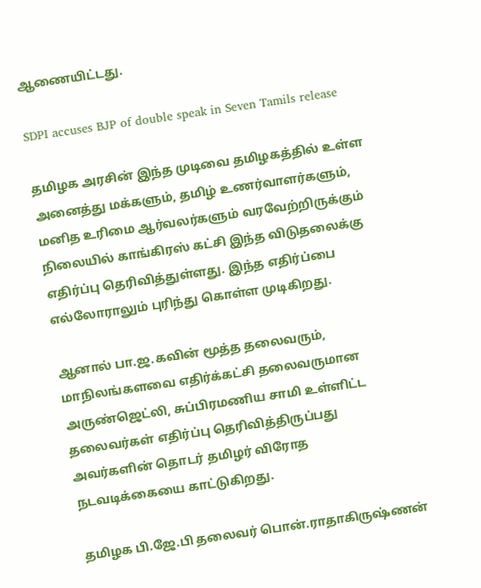ஆணையிட்டது.

SDPI accuses BJP of double speak in Seven Tamils release

தமிழக அரசின் இந்த முடிவை தமிழகத்தில் உள்ள அனைத்து மக்களும், தமிழ் உணர்வாளர்களும், மனித உரிமை ஆர்வலர்களும் வரவேற்றிருக்கும் நிலையில் காங்கிரஸ் கட்சி இந்த விடுதலைக்கு எதிர்ப்பு தெரிவித்துள்ளது. இந்த எதிர்ப்பை எல்லோராலும் புரிந்து கொள்ள முடிகிறது.

ஆனால் பா.ஜ.கவின் மூத்த தலைவரும், மாநிலங்களவை எதிர்க்கட்சி தலைவருமான அருண்ஜெட்லி, சுப்பிரமணிய சாமி உள்ளிட்ட தலைவர்கள் எதிர்ப்பு தெரிவித்திருப்பது அவர்களின் தொடர் தமிழர் விரோத நடவடிக்கையை காட்டுகிறது.

தமிழக பி.ஜே.பி தலைவர் பொன்.ராதாகிருஷ்ணன்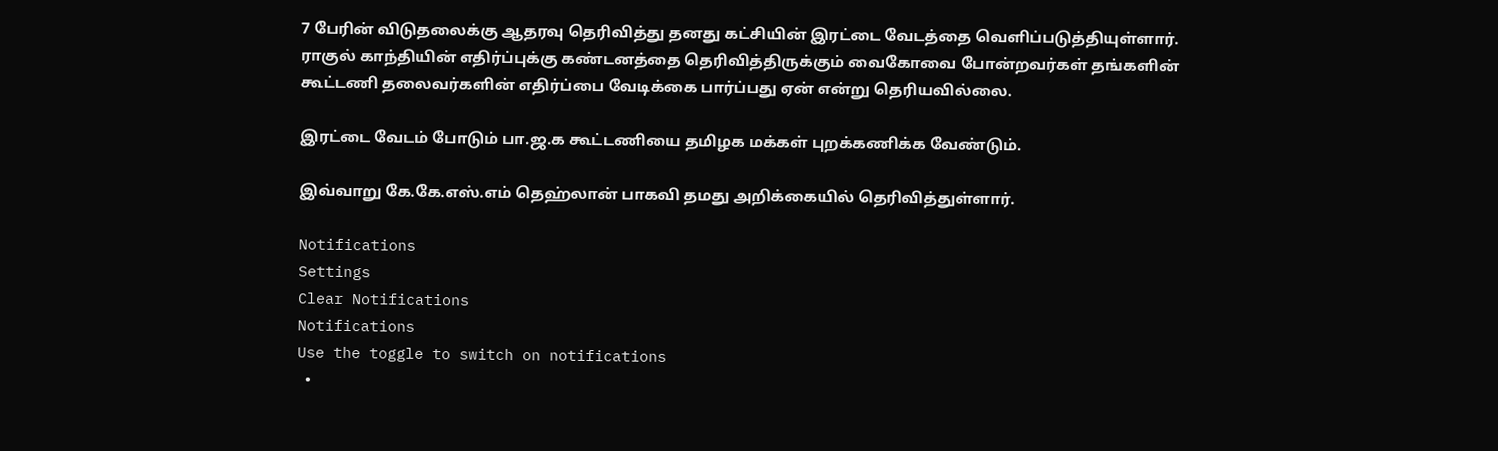7 பேரின் விடுதலைக்கு ஆதரவு தெரிவித்து தனது கட்சியின் இரட்டை வேடத்தை வெளிப்படுத்தியுள்ளார். ராகுல் காந்தியின் எதிர்ப்புக்கு கண்டனத்தை தெரிவித்திருக்கும் வைகோவை போன்றவர்கள் தங்களின் கூட்டணி தலைவர்களின் எதிர்ப்பை வேடிக்கை பார்ப்பது ஏன் என்று தெரியவில்லை.

இரட்டை வேடம் போடும் பா.ஜ.க கூட்டணியை தமிழக மக்கள் புறக்கணிக்க வேண்டும்.

இவ்வாறு கே.கே.எஸ்.எம் தெஹ்லான் பாகவி தமது அறிக்கையில் தெரிவித்துள்ளார்.

Notifications
Settings
Clear Notifications
Notifications
Use the toggle to switch on notifications
  •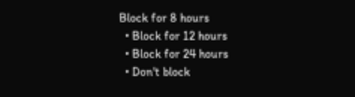Block for 8 hours
  • Block for 12 hours
  • Block for 24 hours
  • Don't block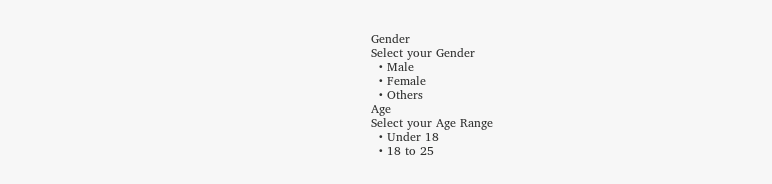Gender
Select your Gender
  • Male
  • Female
  • Others
Age
Select your Age Range
  • Under 18
  • 18 to 25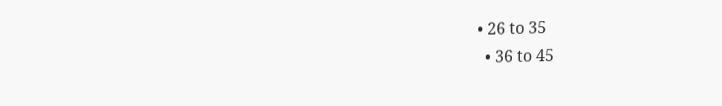• 26 to 35
  • 36 to 45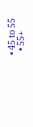• 45 to 55
  • 55+